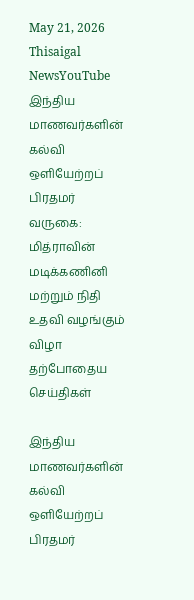May 21, 2026
Thisaigal NewsYouTube
இந்திய மாணவர்களின் கல்வி ஒளியேற்றப் பிரதமர் வருகை: மித்ராவின் மடிக்கணினி மற்றும் நிதி உதவி வழங்கும் விழா
தற்போதைய செய்திகள்

இந்திய மாணவர்களின் கல்வி ஒளியேற்றப் பிரதமர்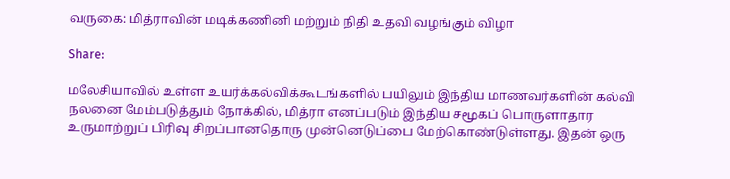வருகை: மித்ராவின் மடிக்கணினி மற்றும் நிதி உதவி வழங்கும் விழா

Share:

மலேசியாவில் உள்ள உயர்க்கல்விக்கூடங்களில் பயிலும் இந்திய மாணவர்களின் கல்வி நலனை மேம்படுத்தும் நோக்கில், மித்ரா எனப்படும் இந்திய சமூகப் பொருளாதார உருமாற்றுப் பிரிவு சிறப்பானதொரு முன்னெடுப்பை மேற்கொண்டுள்ளது. இதன் ஒரு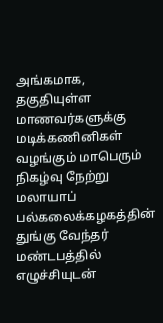அங்கமாக, தகுதியுள்ள மாணவர்களுக்கு மடிக்கணினிகள் வழங்கும் மாபெரும் நிகழ்வு நேற்று மலாயாப் பல்கலைக்கழகத்தின் துங்கு வேந்தர் மண்டபத்தில் எழுச்சியுடன்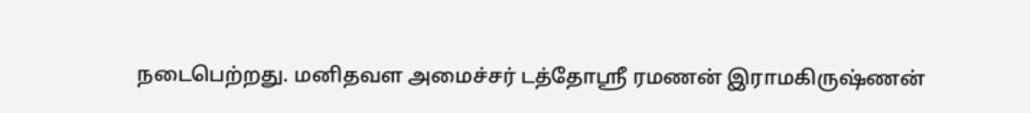நடைபெற்றது. மனிதவள அமைச்சர் டத்தோஸ்ரீ ரமணன் இராமகிருஷ்ணன்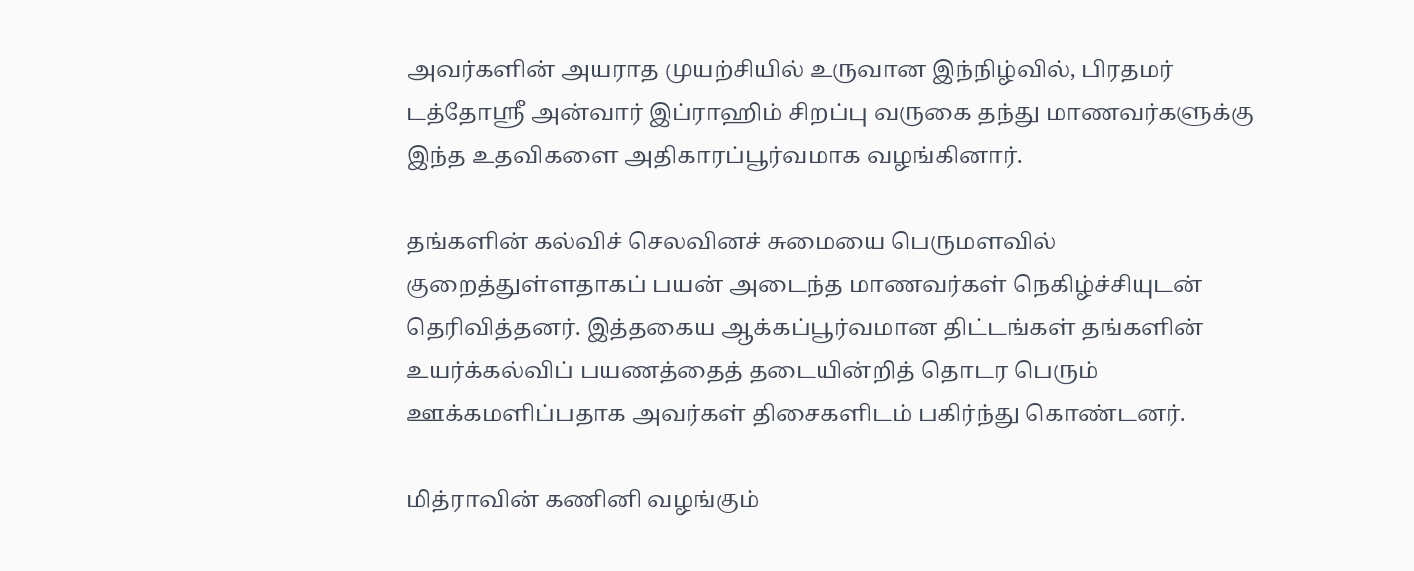அவர்களின் அயராத முயற்சியில் உருவான இந்நிழ்வில், பிரதமர் டத்தோஸ்ரீ அன்வார் இப்ராஹிம் சிறப்பு வருகை தந்து மாணவர்களுக்கு இந்த உதவிகளை அதிகாரப்பூர்வமாக வழங்கினார்.

தங்களின் கல்விச் செலவினச் சுமையை பெருமளவில் குறைத்துள்ளதாகப் பயன் அடைந்த மாணவர்கள் நெகிழ்ச்சியுடன் தெரிவித்தனர். இத்தகைய ஆக்கப்பூர்வமான திட்டங்கள் தங்களின் உயர்க்கல்விப் பயணத்தைத் தடையின்றித் தொடர பெரும் ஊக்கமளிப்பதாக அவர்கள் திசைகளிடம் பகிர்ந்து கொண்டனர்.

மித்ராவின் கணினி வழங்கும்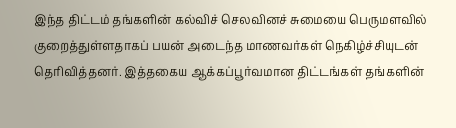இந்த திட்டம் தங்களின் கல்விச் செலவினச் சுமையை பெருமளவில் குறைத்துள்ளதாகப் பயன் அடைந்த மாணவர்கள் நெகிழ்ச்சியுடன் தெரிவித்தனர். இத்தகைய ஆக்கப்பூர்வமான திட்டங்கள் தங்களின்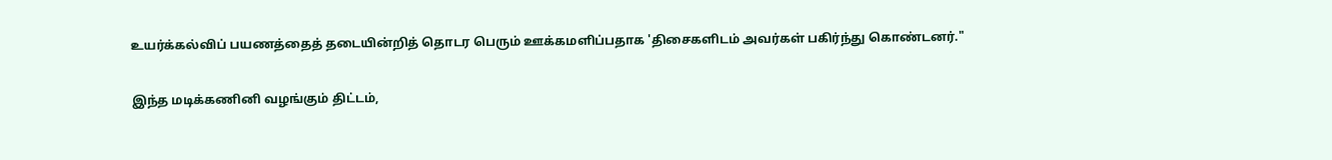உயர்க்கல்விப் பயணத்தைத் தடையின்றித் தொடர பெரும் ஊக்கமளிப்பதாக 'திசைகளிடம் அவர்கள் பகிர்ந்து கொண்டனர்."

இந்த மடிக்கணினி வழங்கும் திட்டம்,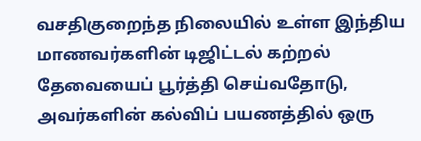வசதிகுறைந்த நிலையில் உள்ள இந்திய மாணவர்களின் டிஜிட்டல் கற்றல் தேவையைப் பூர்த்தி செய்வதோடு, அவர்களின் கல்விப் பயணத்தில் ஒரு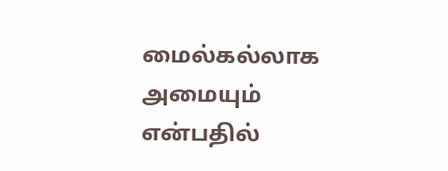மைல்கல்லாக அமையும் என்பதில்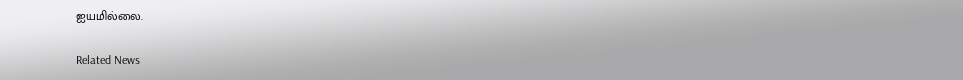ஐயமில்லை.

Related News